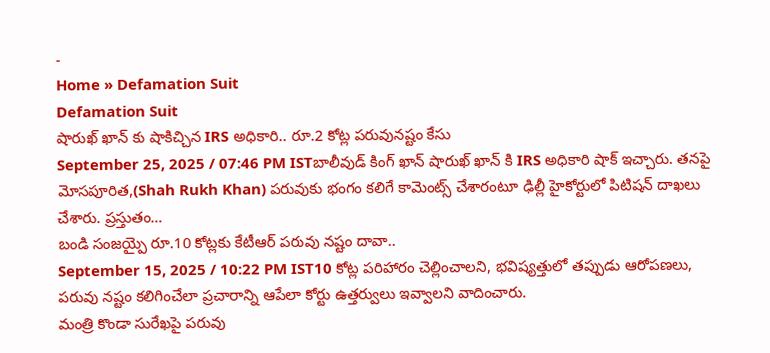-
Home » Defamation Suit
Defamation Suit
షారుఖ్ ఖాన్ కు షాకిచ్చిన IRS అధికారి.. రూ.2 కోట్ల పరువునష్టం కేసు
September 25, 2025 / 07:46 PM ISTబాలీవుడ్ కింగ్ ఖాన్ షారుఖ్ ఖాన్ కి IRS అధికారి షాక్ ఇచ్చారు. తనపై మోసపూరిత,(Shah Rukh Khan) పరువుకు భంగం కలిగే కామెంట్స్ చేశారంటూ ఢిల్లీ హైకోర్టులో పిటిషన్ దాఖలు చేశారు. ప్రస్తుతం…
బండి సంజయ్పై రూ.10 కోట్లకు కేటీఆర్ పరువు నష్టం దావా..
September 15, 2025 / 10:22 PM IST10 కోట్ల పరిహారం చెల్లించాలని, భవిష్యత్తులో తప్పుడు ఆరోపణలు, పరువు నష్టం కలిగించేలా ప్రచారాన్ని ఆపేలా కోర్టు ఉత్తర్వులు ఇవ్వాలని వాదించారు.
మంత్రి కొండా సురేఖపై పరువు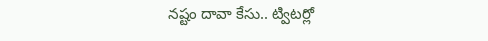నష్టం దావా కేసు.. ట్విటర్లో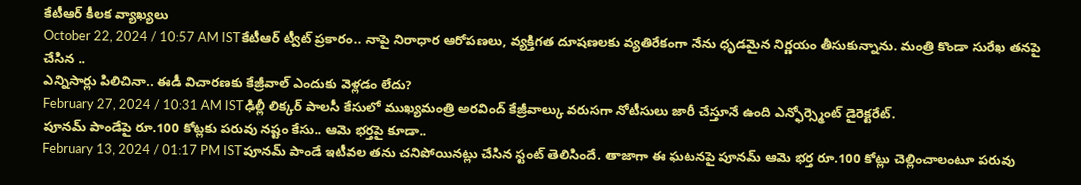కేటీఆర్ కీలక వ్యాఖ్యలు
October 22, 2024 / 10:57 AM ISTకేటీఆర్ ట్వీట్ ప్రకారం.. నాపై నిరాధార ఆరోపణలు, వ్యక్తిగత దూషణలకు వ్యతిరేకంగా నేను ధృడమైన నిర్ణయం తీసుకున్నాను. మంత్రి కొండా సురేఖ తనపై చేసిన ..
ఎన్నిసార్లు పిలిచినా.. ఈడీ విచారణకు కేజ్రీవాల్ ఎందుకు వెళ్లడం లేదు?
February 27, 2024 / 10:31 AM ISTఢిల్లీ లిక్కర్ పాలసీ కేసులో ముఖ్యమంత్రి అరవింద్ కేజ్రీవాల్కు వరుసగా నోటీసులు జారీ చేస్తూనే ఉంది ఎన్ఫోర్స్మెంట్ డైరెక్టరేట్.
పూనమ్ పాండేపై రూ.100 కోట్లకు పరువు నష్టం కేసు.. ఆమె భర్తపై కూడా..
February 13, 2024 / 01:17 PM ISTపూనమ్ పాండే ఇటీవల తను చనిపోయినట్లు చేసిన స్టంట్ తెలిసిందే. తాజాగా ఈ ఘటనపై పూనమ్ ఆమె భర్త రూ.100 కోట్లు చెల్లించాలంటూ పరువు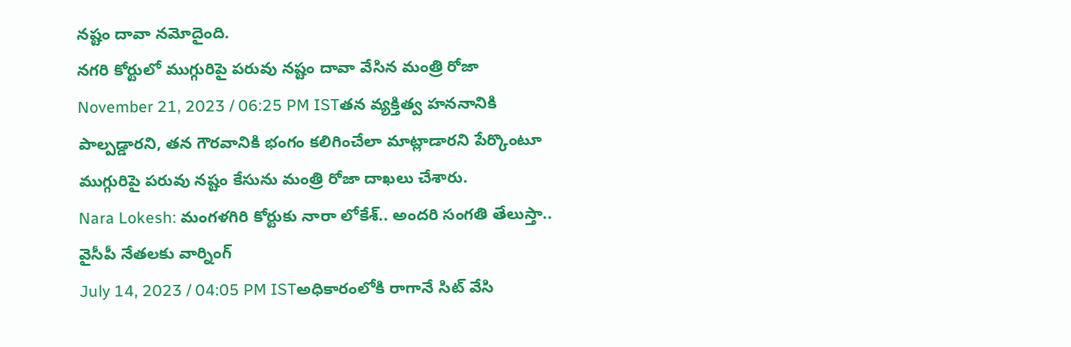నష్టం దావా నమోదైంది.
నగరి కోర్టులో ముగ్గురిపై పరువు నష్టం దావా వేసిన మంత్రి రోజా
November 21, 2023 / 06:25 PM ISTతన వ్యక్తిత్వ హననానికి పాల్పడ్డారని, తన గౌరవానికి భంగం కలిగించేలా మాట్లాడారని పేర్కొంటూ ముగ్గురిపై పరువు నష్టం కేసును మంత్రి రోజా దాఖలు చేశారు.
Nara Lokesh: మంగళగిరి కోర్టుకు నారా లోకేశ్.. అందరి సంగతి తేలుస్తా.. వైసీపీ నేతలకు వార్నింగ్
July 14, 2023 / 04:05 PM ISTఅధికారంలోకి రాగానే సిట్ వేసి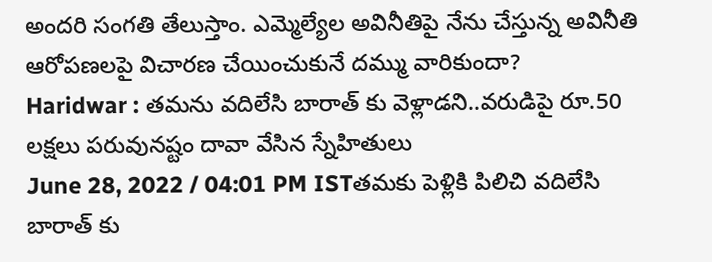అందరి సంగతి తేలుస్తాం. ఎమ్మెల్యేల అవినీతిపై నేను చేస్తున్న అవినీతి ఆరోపణలపై విచారణ చేయించుకునే దమ్ము వారికుందా?
Haridwar : తమను వదిలేసి బారాత్ కు వెళ్లాడని..వరుడిపై రూ.50 లక్షలు పరువునష్టం దావా వేసిన స్నేహితులు
June 28, 2022 / 04:01 PM ISTతమకు పెళ్లికి పిలిచి వదిలేసి బారాత్ కు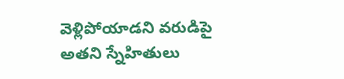వెళ్లిపోయాడని వరుడిపై అతని స్నేహితులు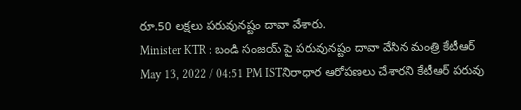రూ.50 లక్షలు పరువునష్టం దావా వేశారు.
Minister KTR : బండి సంజయ్ పై పరువునష్టం దావా వేసిన మంత్రి కేటీఆర్
May 13, 2022 / 04:51 PM ISTనిరాధార ఆరోపణలు చేశారని కేటీఆర్ పరువు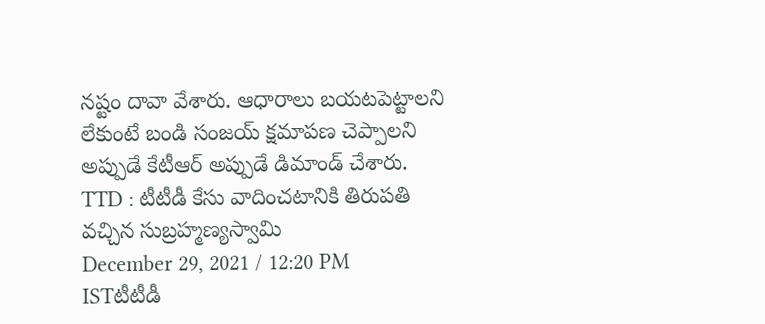నష్టం దావా వేశారు. ఆధారాలు బయటపెట్టాలని లేకుంటే బండి సంజయ్ క్షమాపణ చెప్పాలని అప్పుడే కేటీఆర్ అప్పుడే డిమాండ్ చేశారు.
TTD : టీటీడీ కేసు వాదించటానికి తిరుపతి వచ్చిన సుబ్రహ్మణ్యస్వామి
December 29, 2021 / 12:20 PM ISTటీటీడీ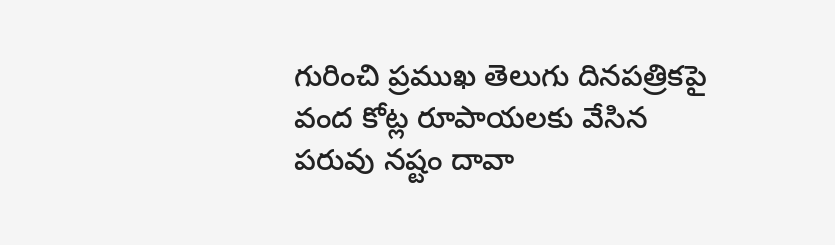గురించి ప్రముఖ తెలుగు దినపత్రికపై వంద కోట్ల రూపాయలకు వేసిన పరువు నష్టం దావా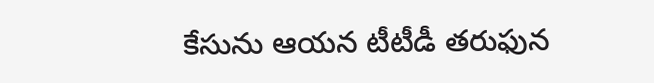కేసును ఆయన టీటీడీ తరుఫున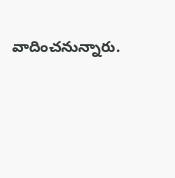వాదించనున్నారు.